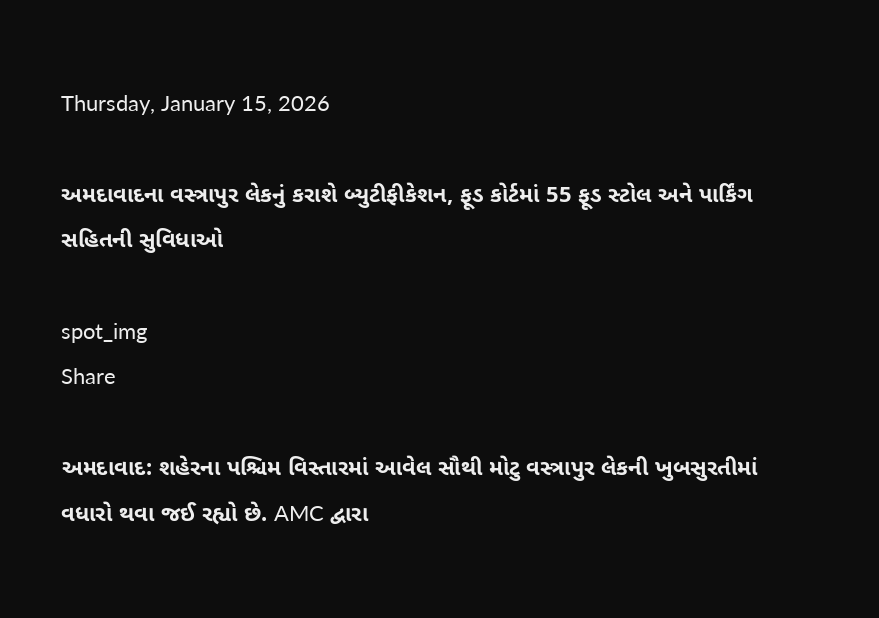Thursday, January 15, 2026

અમદાવાદના વસ્ત્રાપુર લેકનું કરાશે બ્યુટીફીકેશન, ફૂડ કોર્ટમાં 55 ફૂડ સ્ટોલ અને પાર્કિંગ સહિતની સુવિધાઓ

spot_img
Share

અમદાવાદ: શહેરના પશ્ચિમ વિસ્તારમાં આવેલ સૌથી મોટુ વસ્ત્રાપુર લેકની ખુબસુરતીમાં વધારો થવા જઈ રહ્યો છે. AMC દ્વારા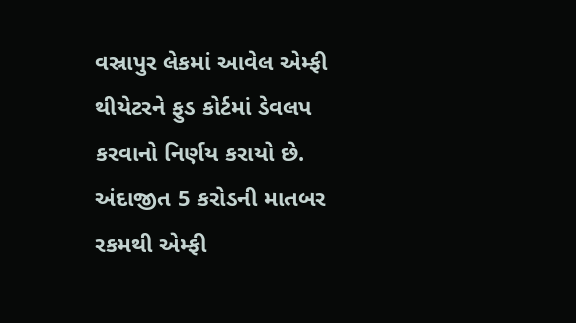વસ્રાપુર લેકમાં આવેલ એમ્ફી થીયેટરને ફુડ કોર્ટમાં ડેવલપ કરવાનો નિર્ણય કરાયો છે. અંદાજીત 5 કરોડની માતબર રકમથી એમ્ફી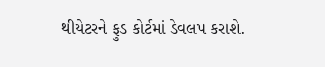થીયેટરને ફુડ કોર્ટમાં ડેવલપ કરાશે.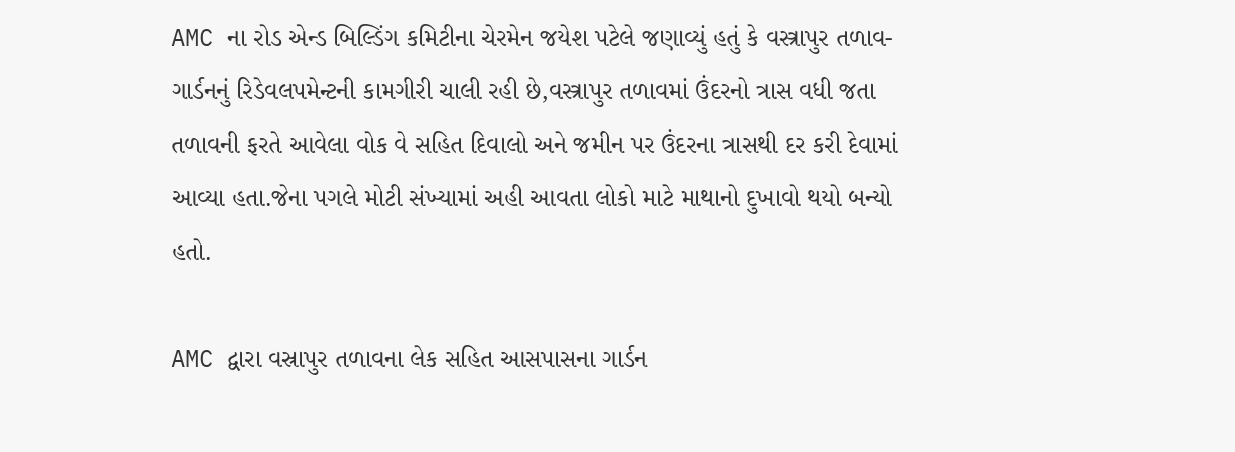AMC ના રોડ એન્ડ બિલ્ડિંગ કમિટીના ચેરમેન જયેશ પટેલે જણાવ્યું હતું કે વસ્ત્રાપુર તળાવ-ગાર્ડનનું રિડેવલપમેન્ટની કામગીરી ચાલી રહી છે,વસ્ત્રાપુર તળાવમાં ઉંદરનો ત્રાસ વધી જતા તળાવની ફરતે આવેલા વોક વે સહિત દિવાલો અને જમીન પર ઉંદરના ત્રાસથી દર કરી દેવામાં આવ્યા હતા.જેના પગલે મોટી સંખ્યામાં અહી આવતા લોકો માટે માથાનો દુખાવો થયો બન્યો હતો.

AMC દ્વારા વસ્રાપુર તળાવના લેક સહિત આસપાસના ગાર્ડન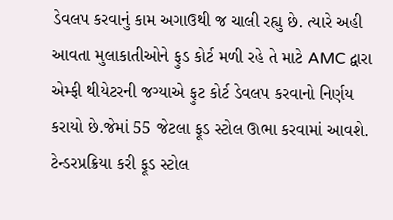ડેવલપ કરવાનું કામ અગાઉથી જ ચાલી રહ્યુ છે. ત્યારે અહી આવતા મુલાકાતીઓને ફુડ કોર્ટ મળી રહે તે માટે AMC દ્વારા એમ્ફી થીયેટરની જગ્યાએ ફુટ કોર્ટ ડેવલપ કરવાનો નિર્ણય કરાયો છે.જેમાં 55 જેટલા ફૂડ સ્ટોલ ઊભા કરવામાં આવશે. ટેન્ડરપ્રક્રિયા કરી ફૂડ સ્ટોલ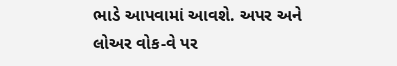ભાડે આપવામાં આવશે. અપર અને લોઅર વોક-વે પર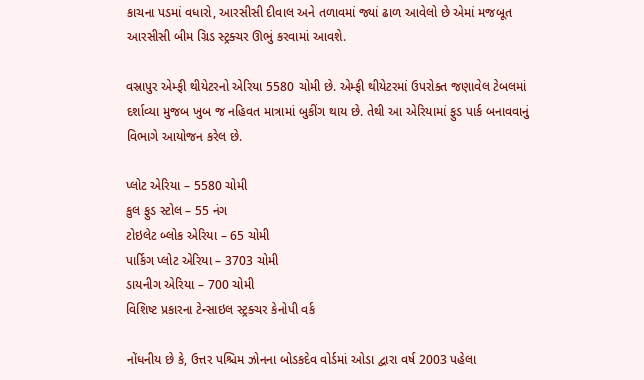કાચના પડમાં વધારો, આરસીસી દીવાલ અને તળાવમાં જ્યાં ઢાળ આવેલો છે એમાં મજબૂત આરસીસી બીમ ગ્રિડ સ્ટ્રક્ચર ઊભું કરવામાં આવશે.

વસ્રાપુર એમ્ફી થીયેટરનો એરિયા 5580 ચોમી છે. એમ્ફી થીયેટરમાં ઉપરોક્ત જણાવેલ ટેબલમાં દર્શાવ્યા મુજબ ખુબ જ નહિવત માત્રામાં બુકીંગ થાય છે. તેથી આ એરિયામાં ફુડ પાર્ક બનાવવાનું વિભાગે આયોજન કરેલ છે.

પ્લોટ એરિયા – 5580 ચોમી
કુલ ફુડ સ્ટોલ – 55 નંગ
ટોઇલેટ બ્લોક એરિયા – 65 ચોમી
પાર્કિગ પ્લોટ એરિયા – 3703 ચોમી
ડાયનીગ એરિયા – 700 ચોમી
વિશિષ્ટ પ્રકારના ટેન્સાઇલ સ્ટ્રક્ચર કેનોપી વર્ક

નોંધનીય છે કે, ઉત્તર પશ્ચિમ ઝોનના બોડકદેવ વોર્ડમાં ઓડા દ્વારા વર્ષ 2003 પહેલા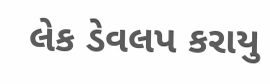લેક ડેવલપ કરાયુ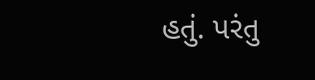હતું. પરંતુ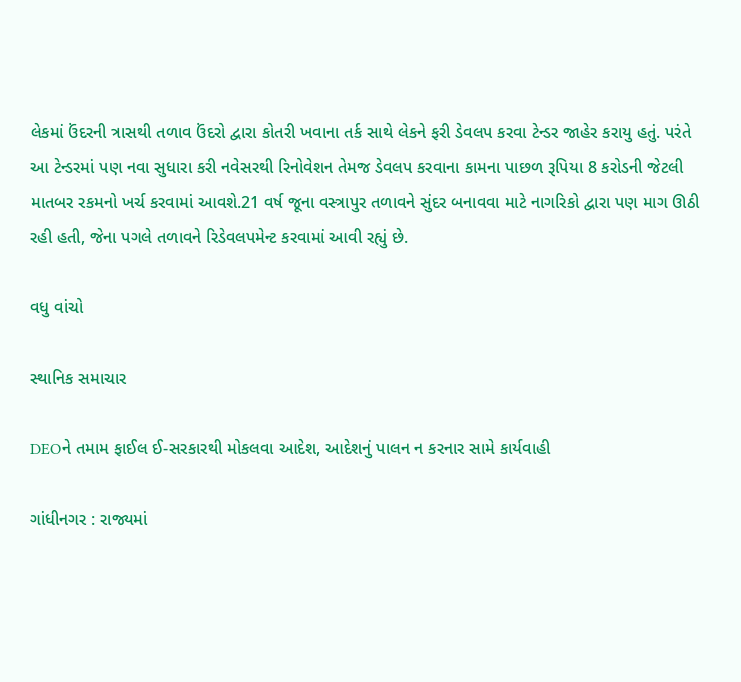લેકમાં ઉંદરની ત્રાસથી તળાવ ઉંદરો દ્વારા કોતરી ખવાના તર્ક સાથે લેકને ફરી ડેવલપ કરવા ટેન્ડર જાહેર કરાયુ હતું. પરંતે આ ટેન્ડરમાં પણ નવા સુધારા કરી નવેસરથી રિનોવેશન તેમજ ડેવલપ કરવાના કામના પાછળ રૂપિયા 8 કરોડની જેટલી માતબર રકમનો ખર્ચ કરવામાં આવશે.21 વર્ષ જૂના વસ્ત્રાપુર તળાવને સુંદર બનાવવા માટે નાગરિકો દ્વારા પણ માગ ઊઠી રહી હતી, જેના પગલે તળાવને રિડેવલપમેન્ટ કરવામાં આવી રહ્યું છે.

વધુ વાંચો

સ્થાનિક સમાચાર

DEOને તમામ ફાઈલ ઈ-સરકારથી મોકલવા આદેશ, આદેશનું પાલન ન કરનાર સામે કાર્યવાહી

ગાંધીનગર : રાજ્યમાં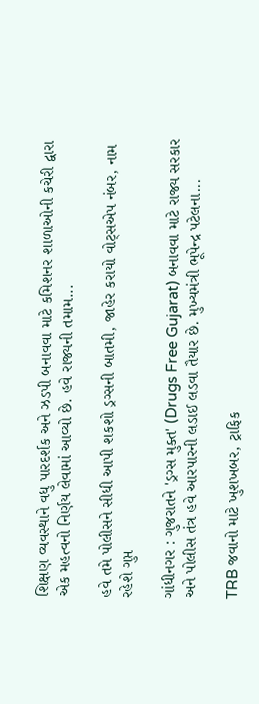શિક્ષણ વ્યવસ્થાને વધુ પારદર્શક અને ઝડપી બનાવવા માટે કમિશનર શાળાઓની કચેરી દ્વારા એક મહત્વનો નિર્ણય લેવામાં આવ્યો છે. હવે રાજ્યની તમામ...

હવે તમે પોલીસને સીધી આપી શકશો ડ્રગ્સની બાતમી, જાહેર કરાયો વોટ્સએપ નંબર, નામ રહેશે ગુપ્ત

ગાંધીનગર : ગુજરાતને 'ડ્રગ્સ મુક્ત' (Drugs Free Gujarat) બનાવવા માટે રાજ્ય સરકાર અને પોલીસ તંત્ર હવે આરપારની લડાઈ લડવા તૈયાર છે. મુખ્યમંત્રી ભૂપેન્દ્ર પટેલના...

TRB જવાનો માટે ખુશખબર, ટ્રાફિક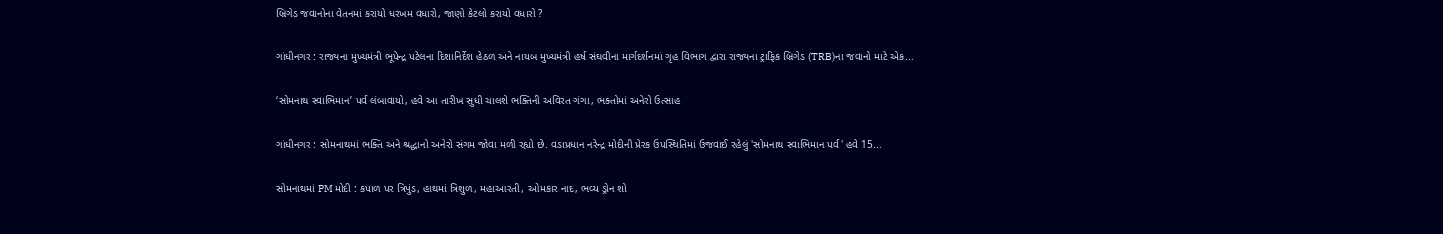બ્રિગેડ જવાનોના વેતનમાં કરાયો ધરખમ વધારો, જાણો કેટલો કરાયો વધારો ?

ગાંધીનગર : રાજ્યના મુખ્યમંત્રી ભૂપેન્દ્ર પટેલના દિશાનિર્દેશ હેઠળ અને નાયબ મુખ્યમંત્રી હર્ષ સંઘવીના માર્ગદર્શનમાં ગૃહ વિભાગ દ્વારા રાજ્યના ટ્રાફિક બ્રિગેડ (TRB)ના જવાનો માટે એક...

‘સોમનાથ સ્વાભિમાન’ પર્વ લંબાવાયો, હવે આ તારીખ સુધી ચાલશે ભક્તિની અવિરત ગંગા, ભક્તોમાં અનેરો ઉત્સાહ

ગાંધીનગર : સોમનાથમાં ભક્તિ અને શ્રદ્ધાનો અનેરો સંગમ જોવા મળી રહ્યો છે. વડાપ્રધાન નરેન્દ્ર મોદીની પ્રેરક ઉપસ્થિતિમાં ઉજવાઈ રહેલું 'સોમનાથ સ્વાભિમાન પર્વ' હવે 15...

સોમનાથમાં PM મોદી : કપાળ પર ત્રિપુંડ, હાથમાં ત્રિશુળ, મહાઆરતી, ઓમકાર નાદ, ભવ્ય ડ્રોન શો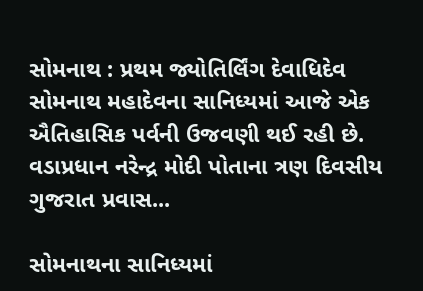સોમનાથ : પ્રથમ જ્યોતિર્લિંગ દેવાધિદેવ સોમનાથ મહાદેવના સાનિધ્યમાં આજે એક ઐતિહાસિક પર્વની ઉજવણી થઈ રહી છે. વડાપ્રધાન નરેન્દ્ર મોદી પોતાના ત્રણ દિવસીય ગુજરાત પ્રવાસ...

સોમનાથના સાનિધ્યમાં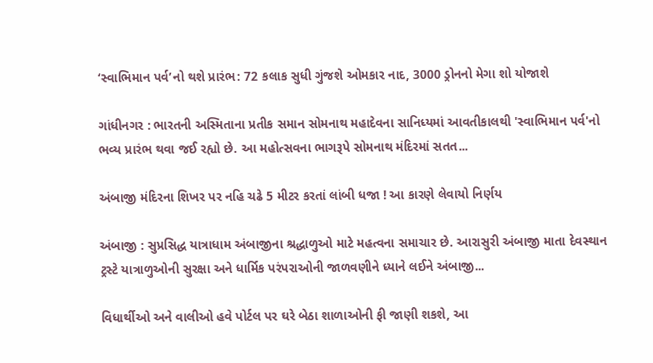‘સ્વાભિમાન પર્વ’નો થશે પ્રારંભ: 72 કલાક સુધી ગુંજશે ઓમકાર નાદ, 3000 ડ્રોનનો મેગા શો યોજાશે

ગાંધીનગર : ભારતની અસ્મિતાના પ્રતીક સમાન સોમનાથ મહાદેવના સાનિધ્યમાં આવતીકાલથી 'સ્વાભિમાન પર્વ'નો ભવ્ય પ્રારંભ થવા જઈ રહ્યો છે. આ મહોત્સવના ભાગરૂપે સોમનાથ મંદિરમાં સતત...

અંબાજી મંદિરના શિખર પર નહિ ચઢે 5 મીટર કરતાં લાંબી ધજા ! આ કારણે લેવાયો નિર્ણય

અંબાજી : સુપ્રસિદ્ધ યાત્રાધામ અંબાજીના શ્રદ્ધાળુઓ માટે મહત્વના સમાચાર છે. આરાસુરી અંબાજી માતા દેવસ્થાન ટ્રસ્ટે યાત્રાળુઓની સુરક્ષા અને ધાર્મિક પરંપરાઓની જાળવણીને ધ્યાને લઈને અંબાજી...

વિધાર્થીઓ અને વાલીઓ હવે પોર્ટલ પર ઘરે બેઠા શાળાઓની ફી જાણી શકશે, આ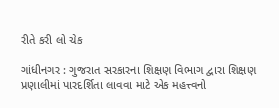રીતે કરી લો ચેક

ગાંધીનગર : ગુજરાત સરકારના શિક્ષણ વિભાગ દ્વારા શિક્ષણ પ્રણાલીમાં પારદર્શિતા લાવવા માટે એક મહત્ત્વનો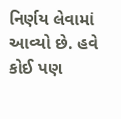નિર્ણય લેવામાં આવ્યો છે. હવે કોઈ પણ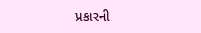પ્રકારની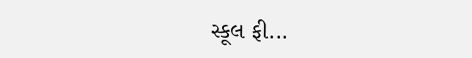સ્કૂલ ફી...